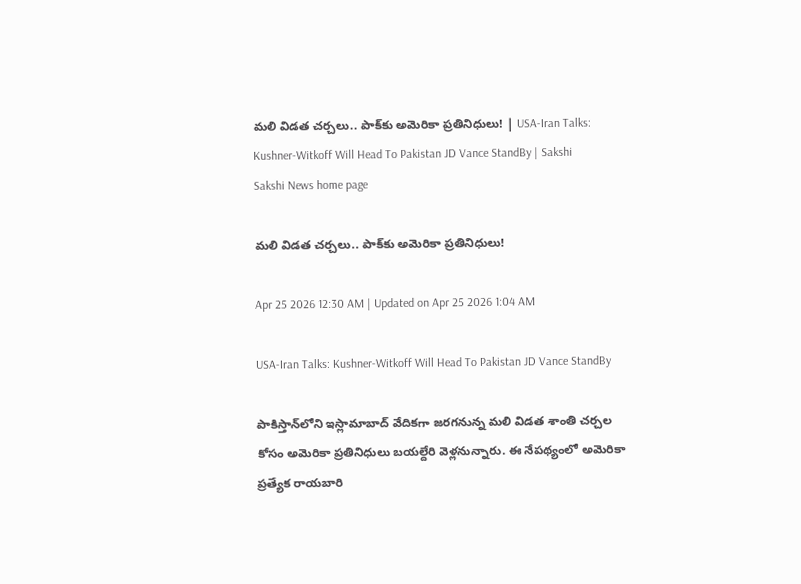మ‌లి విడ‌త చ‌ర్చ‌లు.. పాక్‌కు అమెరికా ప్ర‌తినిధులు! | USA-Iran Talks: Kushner-Witkoff Will Head To Pakistan JD Vance StandBy | Sakshi
Sakshi News home page

మ‌లి విడ‌త చ‌ర్చ‌లు.. పాక్‌కు అమెరికా ప్ర‌తినిధులు!

Apr 25 2026 12:30 AM | Updated on Apr 25 2026 1:04 AM

USA-Iran Talks: Kushner-Witkoff Will Head To Pakistan JD Vance StandBy

పాకిస్తాన్‌లోని ఇస్లామాబాద్ వేదిక‌గా జ‌ర‌గ‌నున్న మ‌లి విడ‌త శాంతి చ‌ర్చ‌ల కోసం అమెరికా ప్ర‌తినిధులు బ‌య‌ల్దేరి వెళ్ల‌నున్నారు. ఈ నేప‌థ్యంలో అమెరికా ప్ర‌త్యేక రాయ‌బారి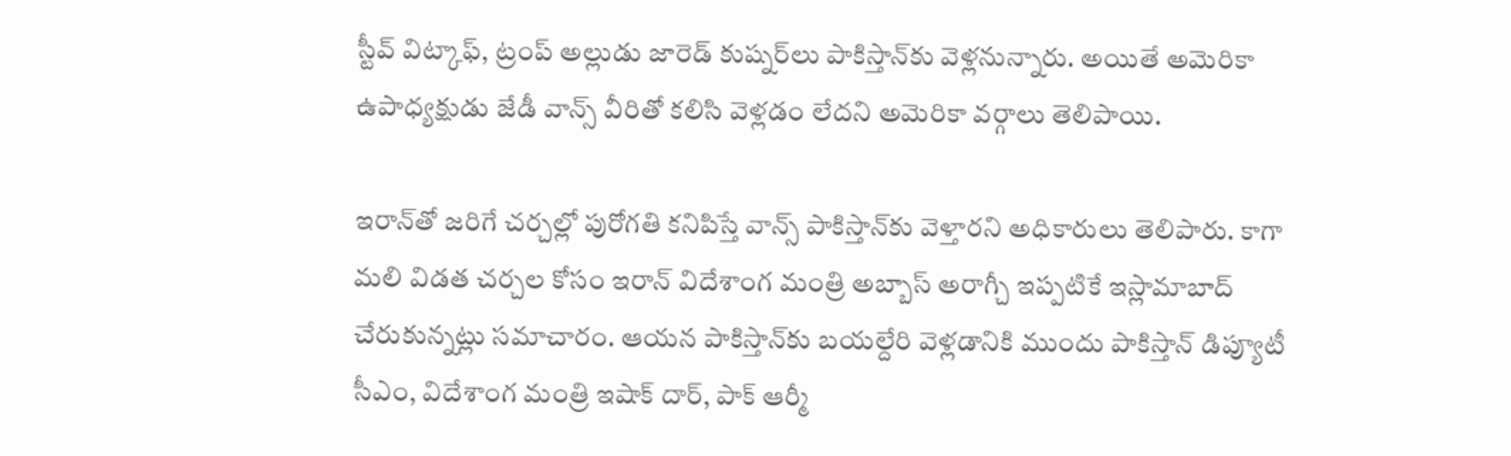స్టీవ్ విట్కాఫ్‌, ట్రంప్ అల్లుడు జారెడ్ కుష్న‌ర్‌లు పాకిస్తాన్‌కు వెళ్ల‌నున్నారు. అయితే అమెరికా ఉపాధ్య‌క్షుడు జేడీ వాన్స్ వీరితో క‌లిసి వెళ్ల‌డం లేద‌ని అమెరికా వ‌ర్గాలు తెలిపాయి.

ఇరాన్‌తో జ‌రిగే చ‌ర్చ‌ల్లో పురోగ‌తి క‌నిపిస్తే వాన్స్ పాకిస్తాన్‌కు వెళ్తార‌ని అధికారులు తెలిపారు. కాగా మ‌లి విడ‌త చ‌ర్చ‌ల కోసం ఇరాన్ విదేశాంగ మంత్రి అబ్బాస్ అరాగ్చీ ఇప్ప‌టికే ఇస్లామాబాద్ చేరుకున్న‌ట్లు స‌మాచారం. ఆయ‌న పాకిస్తాన్‌కు బ‌య‌ల్దేరి వెళ్ల‌డానికి ముందు పాకిస్తాన్ డిప్యూటీ సీఎం, విదేశాంగ మంత్రి ఇషాక్ దార్‌, పాక్ ఆర్మీ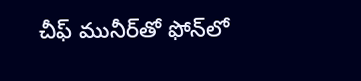చీఫ్ మునీర్‌తో ఫోన్‌లో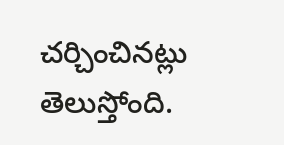చ‌ర్చించిన‌ట్లు  తెలుస్తోంది.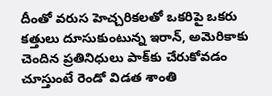దీంతో వ‌రుస హెచ్చ‌రిక‌ల‌తో ఒక‌రిపై ఒక‌రు క‌త్తులు దూసుకుంటున్న ఇరాన్‌, అమెరికాకు చెందిన ప్ర‌తినిధులు పాక్‌కు చేరుకోవ‌డం చూస్తుంటే రెండో విడ‌త శాంతి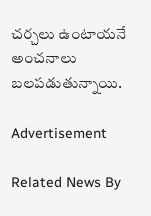చ‌ర్చ‌లు ఉంటాయ‌నే అంచ‌నాలు బ‌ల‌ప‌డుతున్నాయి.

Advertisement

Related News By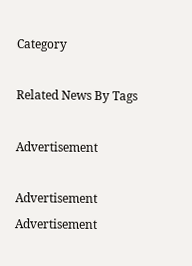Category

Related News By Tags

Advertisement

Advertisement
Advertisement